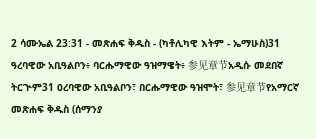2 ሳሙኤል 23:31 - መጽሐፍ ቅዱስ - (ካቶሊካዊ እትም - ኤማሁስ)31 ዓረባዊው አቢዓልቦን፥ ባርሑማዊው ዓዝማዌት፥ 参见章节አዲሱ መደበኛ ትርጒም31 ዐረባዊው አቢዓልቦን፣ በርሑማዊው ዓዝሞት፣ 参见章节የአማርኛ መጽሐፍ ቅዱስ (ሰማንያ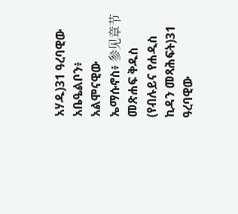አሃዱ)31 ዓረባዊው አቤዔልቦን፥ አልሞናዊው ኤማሱኖስ፥ 参见章节መጽሐፍ ቅዱስ (የብሉይና የሐዲስ ኪዳን መጻሕፍት)31 ዓረባዊው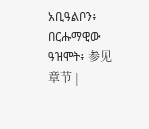አቢዓልቦን፥ በርሑማዊው ዓዝሞት፥ 参见章节 |